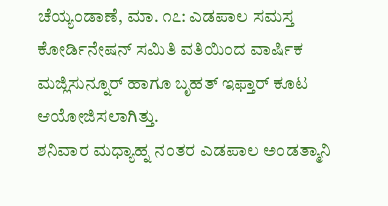ಚೆಯ್ಯಂಡಾಣೆ, ಮಾ. ೧೭: ಎಡಪಾಲ ಸಮಸ್ತ ಕೋರ್ಡಿನೇಷನ್ ಸಮಿತಿ ವತಿಯಿಂದ ವಾರ್ಷಿಕ ಮಜ್ಲಿಸುನ್ನೂರ್ ಹಾಗೂ ಬೃಹತ್ ಇಫ್ತಾರ್ ಕೂಟ ಆಯೋಜಿಸಲಾಗಿತ್ತು.
ಶನಿವಾರ ಮಧ್ಯಾಹ್ನ ನಂತರ ಎಡಪಾಲ ಅಂಡತ್ಮಾನಿ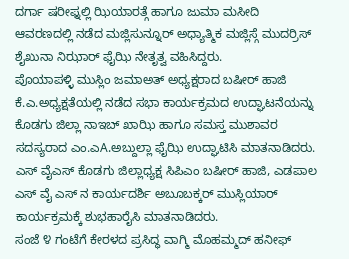ದರ್ಗಾ ಷರೀಫ್ನಲ್ಲಿ ಝಿಯಾರತ್ಗೆ ಹಾಗೂ ಜುಮಾ ಮಸೀದಿ ಆವರಣದಲ್ಲಿ ನಡೆದ ಮಜ್ಲಿಸುನ್ನೂರ್ ಅಧ್ಯಾತ್ಮಿಕ ಮಜ್ಲಿಸ್ಗೆ ಮುದರ್ರಿಸ್ ಶೈಖುನಾ ನಿಝಾರ್ ಫೈಝಿ ನೇತೃತ್ವ ವಹಿಸಿದ್ದರು.
ಪೊಯಾಪಳ್ಳಿ ಮುಸ್ಲಿಂ ಜಮಾಅತ್ ಅಧ್ಯಕ್ಷರಾದ ಬಷೀರ್ ಹಾಜಿ ಕೆ.ಎ.ಅಧ್ಯಕ್ಷತೆಯಲ್ಲಿ ನಡೆದ ಸಭಾ ಕಾರ್ಯಕ್ರಮದ ಉದ್ಘಾಟನೆಯನ್ನು ಕೊಡಗು ಜಿಲ್ಲಾ ನಾಇಬ್ ಖಾಝಿ ಹಾಗೂ ಸಮಸ್ತ ಮುಶಾವರ ಸದಸ್ಯರಾದ ಎಂ.ಎA.ಅಬ್ದುಲ್ಲಾ ಫೈಝಿ ಉದ್ಘಾಟಿಸಿ ಮಾತನಾಡಿದರು. ಎಸ್ ವೈಎಸ್ ಕೊಡಗು ಜಿಲ್ಲಾಧ್ಯಕ್ಷ ಸಿಪಿಎಂ ಬಷೀರ್ ಹಾಜಿ, ಎಡಪಾಲ ಎಸ್ ವೈ ಎಸ್ ನ ಕಾರ್ಯದರ್ಶಿ ಅಬೂಬಕ್ಕರ್ ಮುಸ್ಲಿಯಾರ್ ಕಾರ್ಯಕ್ರಮಕ್ಕೆ ಶುಭಹಾರೈಸಿ ಮಾತನಾಡಿದರು.
ಸಂಜೆ ೪ ಗಂಟೆಗೆ ಕೇರಳದ ಪ್ರಸಿದ್ಧ ವಾಗ್ಮಿ ಮೊಹಮ್ಮದ್ ಹನೀಫ್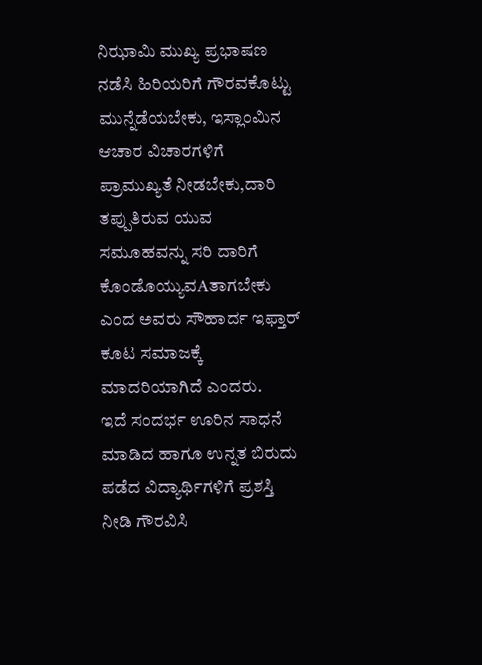ನಿಝಾಮಿ ಮುಖ್ಯ ಪ್ರಭಾಷಣ ನಡೆಸಿ ಹಿರಿಯರಿಗೆ ಗೌರವಕೊಟ್ಟು ಮುನ್ನೆಡೆಯಬೇಕು, ಇಸ್ಲಾಂಮಿನ ಆಚಾರ ವಿಚಾರಗಳಿಗೆ ಪ್ರಾಮುಖ್ಯತೆ ನೀಡಬೇಕು,ದಾರಿ ತಪ್ಪುತಿರುವ ಯುವ ಸಮೂಹವನ್ನು ಸರಿ ದಾರಿಗೆ ಕೊಂಡೊಯ್ಯುವAತಾಗಬೇಕು ಎಂದ ಅವರು ಸೌಹಾರ್ದ ಇಫ್ತಾರ್ ಕೂಟ ಸಮಾಜಕ್ಕೆ ಮಾದರಿಯಾಗಿದೆ ಎಂದರು.
ಇದೆ ಸಂದರ್ಭ ಊರಿನ ಸಾಧನೆ ಮಾಡಿದ ಹಾಗೂ ಉನ್ನತ ಬಿರುದು ಪಡೆದ ವಿದ್ಯಾರ್ಥಿಗಳಿಗೆ ಪ್ರಶಸ್ತಿ ನೀಡಿ ಗೌರವಿಸಿ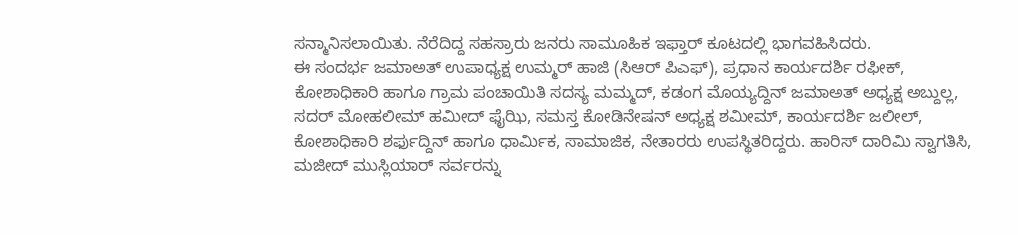ಸನ್ಮಾನಿಸಲಾಯಿತು. ನೆರೆದಿದ್ದ ಸಹಸ್ರಾರು ಜನರು ಸಾಮೂಹಿಕ ಇಫ್ತಾರ್ ಕೂಟದಲ್ಲಿ ಭಾಗವಹಿಸಿದರು.
ಈ ಸಂದರ್ಭ ಜಮಾಅತ್ ಉಪಾಧ್ಯಕ್ಷ ಉಮ್ಮರ್ ಹಾಜಿ (ಸಿಆರ್ ಪಿಎಫ್), ಪ್ರಧಾನ ಕಾರ್ಯದರ್ಶಿ ರಫೀಕ್, ಕೋಶಾಧಿಕಾರಿ ಹಾಗೂ ಗ್ರಾಮ ಪಂಚಾಯಿತಿ ಸದಸ್ಯ ಮಮ್ಮದ್, ಕಡಂಗ ಮೊಯ್ಯದ್ದಿನ್ ಜಮಾಅತ್ ಅಧ್ಯಕ್ಷ ಅಬ್ದುಲ್ಲ, ಸದರ್ ಮೋಹಲೀಮ್ ಹಮೀದ್ ಫೈಝಿ, ಸಮಸ್ತ ಕೋಡಿನೇಷನ್ ಅಧ್ಯಕ್ಷ ಶಮೀಮ್, ಕಾರ್ಯದರ್ಶಿ ಜಲೀಲ್, ಕೋಶಾಧಿಕಾರಿ ಶರ್ಫುದ್ದಿನ್ ಹಾಗೂ ಧಾರ್ಮಿಕ, ಸಾಮಾಜಿಕ, ನೇತಾರರು ಉಪಸ್ಥಿತರಿದ್ದರು. ಹಾರಿಸ್ ದಾರಿಮಿ ಸ್ವಾಗತಿಸಿ, ಮಜೀದ್ ಮುಸ್ಲಿಯಾರ್ ಸರ್ವರನ್ನು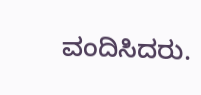ವಂದಿಸಿದರು.